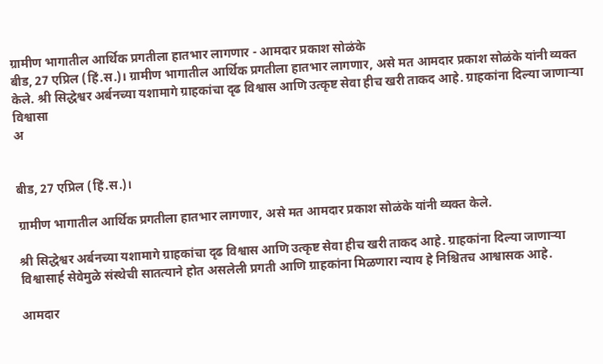ग्रामीण भागातील आर्थिक प्रगतीला हातभार लागणार - आमदार प्रकाश सोळंके
बीड, 27 एप्रिल (हिं.स.)। ग्रामीण भागातील आर्थिक प्रगतीला हातभार लागणार, असे मत आमदार प्रकाश सोळंके यांनी व्यक्त केले. श्री सिद्धेश्वर अर्बनच्या यशामागे ग्राहकांचा दृढ विश्वास आणि उत्कृष्ट सेवा हीच खरी ताकद आहे. ग्राहकांना दिल्या जाणाऱ्या विश्वासा
अ


बीड, 27 एप्रिल (हिं.स.)।

ग्रामीण भागातील आर्थिक प्रगतीला हातभार लागणार, असे मत आमदार प्रकाश सोळंके यांनी व्यक्त केले.

श्री सिद्धेश्वर अर्बनच्या यशामागे ग्राहकांचा दृढ विश्वास आणि उत्कृष्ट सेवा हीच खरी ताकद आहे. ग्राहकांना दिल्या जाणाऱ्या विश्वासार्ह सेवेमुळे संस्थेची सातत्याने होत असलेली प्रगती आणि ग्राहकांना मिळणारा न्याय हे निश्चितच आश्वासक आहे.

आमदार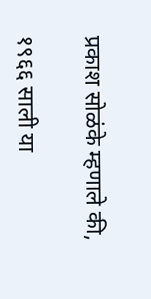प्रकाश सोळंके म्हणाले की,

१९६६ साली या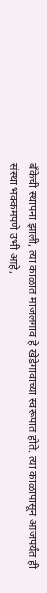बँकेची स्थापना झाली, त्या काळात माजलगाव हे खेडेगावाच्या स्वरूपात होते. त्या काळापासून आजपर्यंत ही संस्था भक्कमपणे उभी आहे,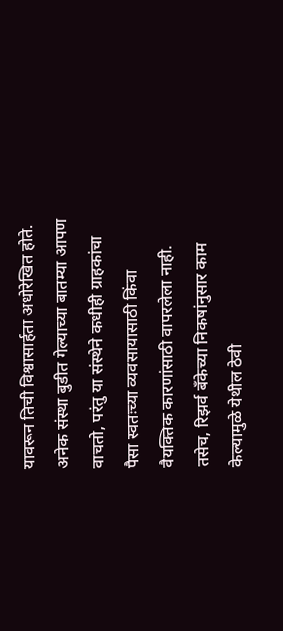यावरून तिची विश्वासार्हता अधोरेखित होते. अनेक संस्था बुडीत गेल्याच्या बातम्या आपण वाचतो, परंतु या संस्थेने कधीही ग्राहकांचा पैसा स्वतःच्या व्यवसायासाठी किंवा वैयक्तिक कारणांसाठी वापरलेला नाही. तसेच, रिझर्व बँकेच्या निकषांनुसार काम केल्यामुळे येथील ठेवी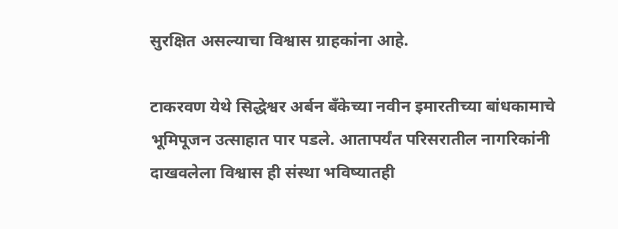सुरक्षित असल्याचा विश्वास ग्राहकांना आहे.

टाकरवण येथे सिद्धेश्वर अर्बन बँकेच्या नवीन इमारतीच्या बांधकामाचे भूमिपूजन उत्साहात पार पडले. आतापर्यंत परिसरातील नागरिकांनी दाखवलेला विश्वास ही संस्था भविष्यातही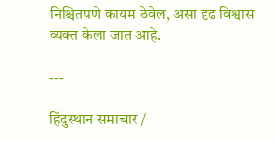निश्चितपणे कायम ठेवेल, असा दृढ विश्वास व्यक्त केला जात आहे.

---

हिंदुस्थान समाचार /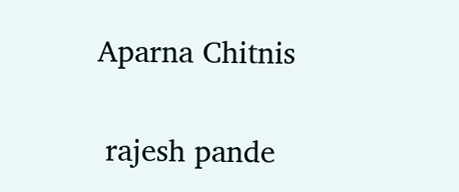Aparna Chitnis


 rajesh pande